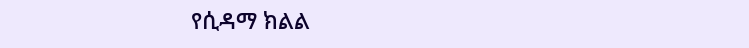የሲዳማ ክልል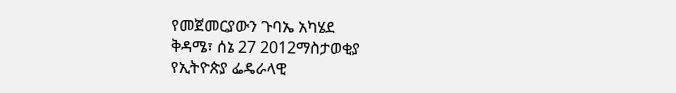የመጀመርያውን ጉባኤ አካሄደ
ቅዳሜ፣ ሰኔ 27 2012ማስታወቂያ
የኢትዮጵያ ፌዴራላዊ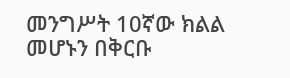መንግሥት 10ኛው ክልል መሆኑን በቅርቡ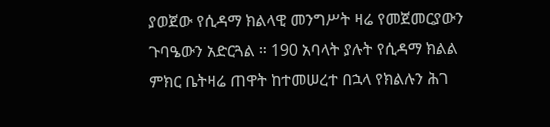ያወጀው የሲዳማ ክልላዊ መንግሥት ዛሬ የመጀመርያውን ጉባዔውን አድርጓል ። 190 አባላት ያሉት የሲዳማ ክልል ምክር ቤትዛሬ ጠዋት ከተመሠረተ በኋላ የክልሉን ሕገ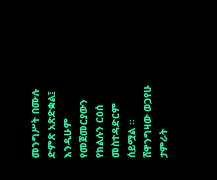መንግሥት በሙሉ ድምጽ አጽድቋል፤ እንዲሁም የመጀመርያውን የክልሉን ርዕሰ መስተዳድርም ሰይሟል ።
ሸዋንግዛው ወጋየሁ
ታምራት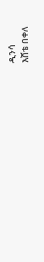ዲንሳ
እሸቴ በቀለ